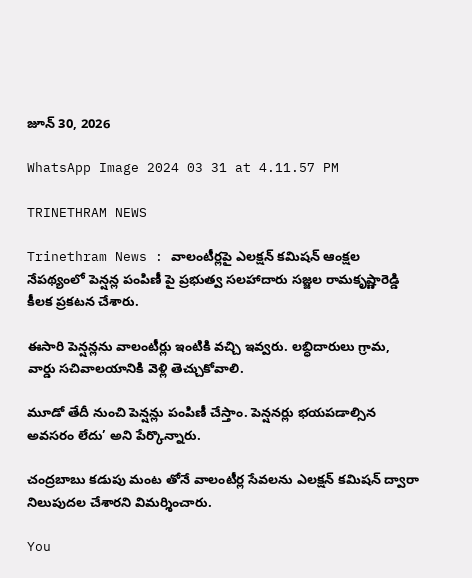జూన్ 30, 2026

WhatsApp Image 2024 03 31 at 4.11.57 PM

TRINETHRAM NEWS

Trinethram News : వాలంటీర్లపై ఎలక్షన్ కమిషన్ ఆంక్షల నేపథ్యంలో పెన్షన్ల పంపిణీ పై ప్రభుత్వ సలహాదారు సజ్జల రామకృష్ణారెడ్డి కీలక ప్రకటన చేశారు.

ఈసారి పెన్షన్లను వాలంటీర్లు ఇంటికి వచ్చి ఇవ్వరు. లబ్ధిదారులు గ్రామ, వార్డు సచివాలయానికి వెళ్లి తెచ్చుకోవాలి.

మూడో తేదీ నుంచి పెన్షన్లు పంపిణీ చేస్తాం. పెన్షనర్లు భయపడాల్సిన అవసరం లేదు’ అని పేర్కొన్నారు.

చంద్రబాబు కడుపు మంట తోనే వాలంటీర్ల సేవలను ఎలక్షన్ కమిషన్ ద్వారా నిలుపుదల చేశారని విమర్శించారు.

You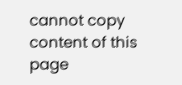cannot copy content of this page